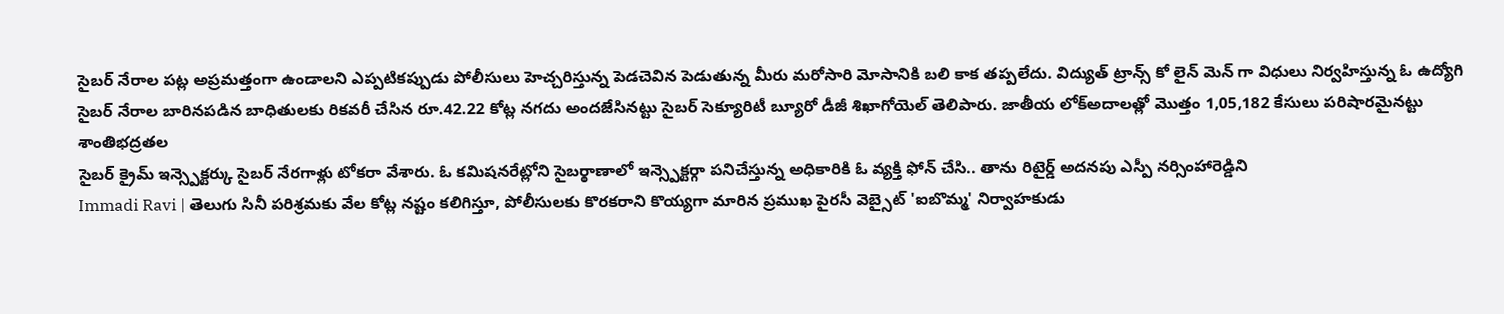సైబర్ నేరాల పట్ల అప్రమత్తంగా ఉండాలని ఎప్పటికప్పుడు పోలీసులు హెచ్చరిస్తున్న పెడచెవిన పెడుతున్న మీరు మరోసారి మోసానికి బలి కాక తప్పలేదు. విద్యుత్ ట్రాన్స్ కో లైన్ మెన్ గా విధులు నిర్వహిస్తున్న ఓ ఉద్యోగి
సైబర్ నేరాల బారినపడిన బాధితులకు రికవరీ చేసిన రూ.42.22 కోట్ల నగదు అందజేసినట్టు సైబర్ సెక్యూరిటీ బ్యూరో డీజీ శిఖాగోయెల్ తెలిపారు. జాతీయ లోక్అదాలత్లో మొత్తం 1,05,182 కేసులు పరిషారమైనట్టు శాంతిభద్రతల
సైబర్ క్రైమ్ ఇన్స్పెక్టర్కు సైబర్ నేరగాళ్లు టోకరా వేశారు. ఓ కమిషనరేట్లోని సైబర్ఠాణాలో ఇన్స్పెక్టర్గా పనిచేస్తున్న అధికారికి ఓ వ్యక్తి ఫోన్ చేసి.. తాను రిటైర్డ్ అదనపు ఎస్పీ నర్సింహారెడ్డిని
Immadi Ravi | తెలుగు సినీ పరిశ్రమకు వేల కోట్ల నష్టం కలిగిస్తూ, పోలీసులకు కొరకరాని కొయ్యగా మారిన ప్రముఖ పైరసీ వెబ్సైట్ 'ఐబొమ్మ' నిర్వాహకుడు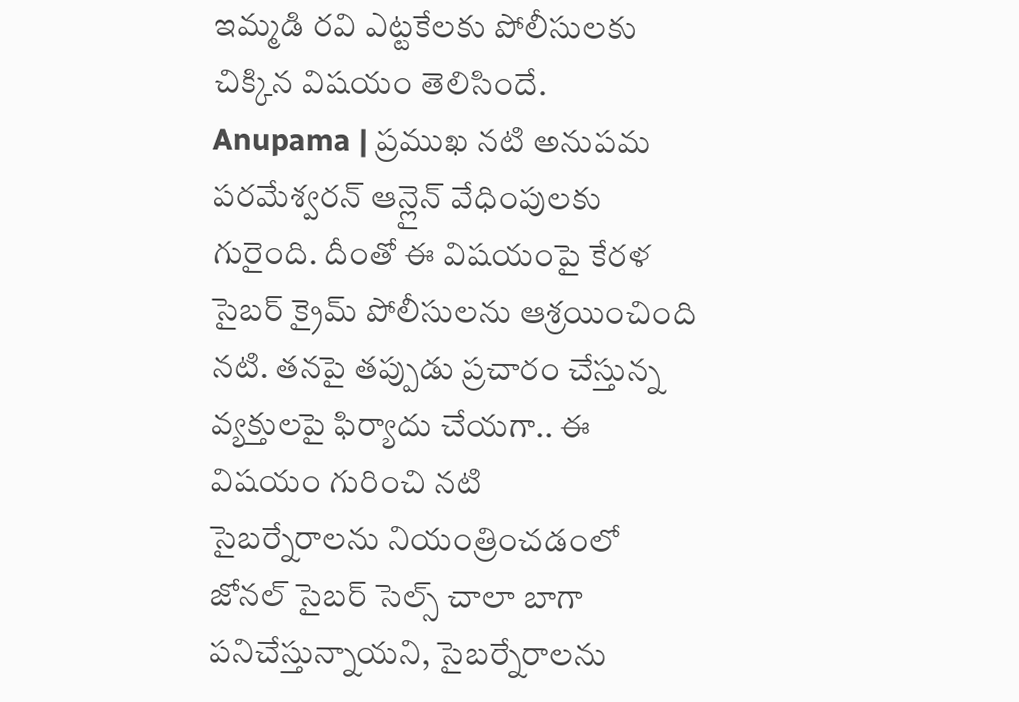ఇమ్మడి రవి ఎట్టకేలకు పోలీసులకు చిక్కిన విషయం తెలిసిందే.
Anupama | ప్రముఖ నటి అనుపమ పరమేశ్వరన్ ఆన్లైన్ వేధింపులకు గురైంది. దీంతో ఈ విషయంపై కేరళ సైబర్ క్రైమ్ పోలీసులను ఆశ్రయించింది నటి. తనపై తప్పుడు ప్రచారం చేస్తున్న వ్యక్తులపై ఫిర్యాదు చేయగా.. ఈ విషయం గురించి నటి
సైబర్నేరాలను నియంత్రించడంలో జోనల్ సైబర్ సెల్స్ చాలా బాగా పనిచేస్తున్నాయని, సైబర్నేరాలను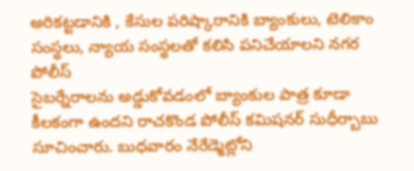అరికట్టడానికి , కేసుల పరిష్కారానికి బ్యాంకులు, టెలికాం సంస్థలు, న్యాయ సంస్థలతో కలిసి పనిచేయాలని నగర పోలీస్
సైబర్నేరాలను అడ్డుకోవడంలో బ్యాంకుల పాత్ర కూడా కీలకంగా ఉందని రాచకొండ పోలీస్ కమిషనర్ సుధీర్బాబు సూచించారు. బుధవారం నేరేడ్మెట్లోని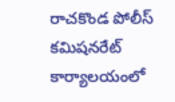రాచకొండ పోలీస్ కమిషనరేట్ కార్యాలయంలో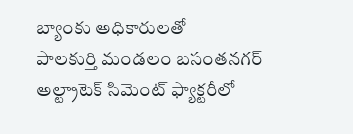బ్యాంకు అధికారులతో
పాలకుర్తి మండలం బసంతనగర్ అల్ట్రాటెక్ సిమెంట్ ఫ్యాక్టరీలో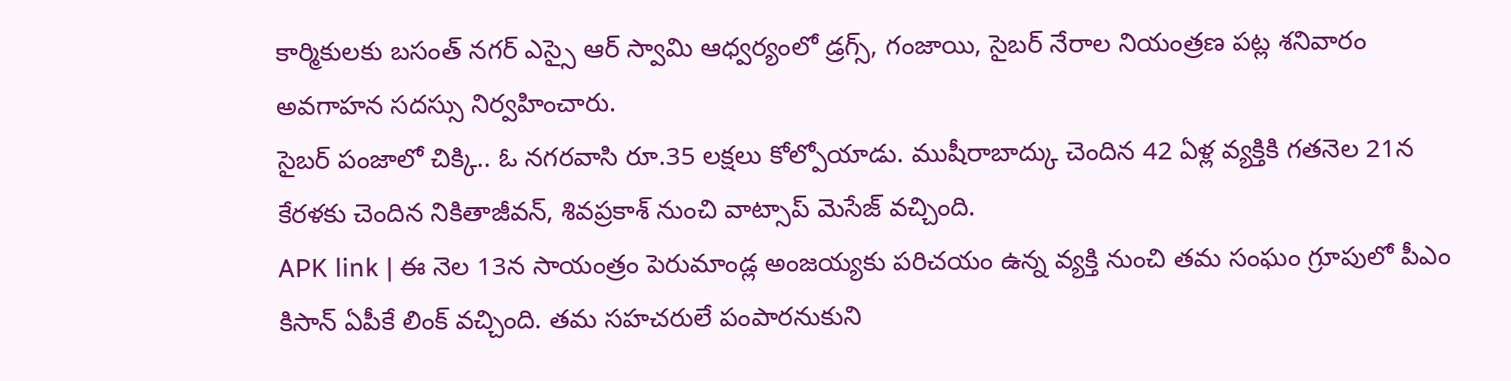కార్మికులకు బసంత్ నగర్ ఎస్సై ఆర్ స్వామి ఆధ్వర్యంలో డ్రగ్స్, గంజాయి, సైబర్ నేరాల నియంత్రణ పట్ల శనివారం అవగాహన సదస్సు నిర్వహించారు.
సైబర్ పంజాలో చిక్కి.. ఓ నగరవాసి రూ.35 లక్షలు కోల్పోయాడు. ముషీరాబాద్కు చెందిన 42 ఏళ్ల వ్యక్తికి గతనెల 21న కేరళకు చెందిన నికితాజీవన్, శివప్రకాశ్ నుంచి వాట్సాప్ మెసేజ్ వచ్చింది.
APK link | ఈ నెల 13న సాయంత్రం పెరుమాండ్ల అంజయ్యకు పరిచయం ఉన్న వ్యక్తి నుంచి తమ సంఘం గ్రూపులో పీఎం కిసాన్ ఏపీకే లింక్ వచ్చింది. తమ సహచరులే పంపారనుకుని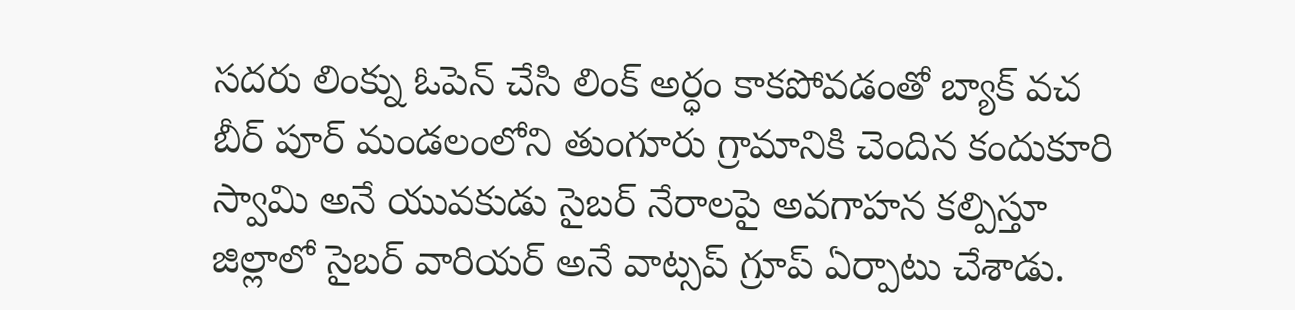సదరు లింక్ను ఓపెన్ చేసి లింక్ అర్ధం కాకపోవడంతో బ్యాక్ వచ
బీర్ పూర్ మండలంలోని తుంగూరు గ్రామానికి చెందిన కందుకూరి స్వామి అనే యువకుడు సైబర్ నేరాలపై అవగాహన కల్పిస్తూ జిల్లాలో సైబర్ వారియర్ అనే వాట్సప్ గ్రూప్ ఏర్పాటు చేశాడు.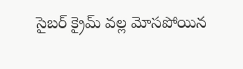సైబర్ క్రైమ్ వల్ల మోసపోయిన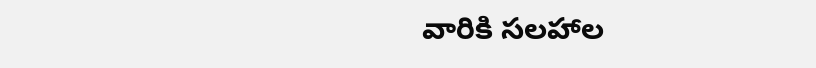వారికి సలహాల